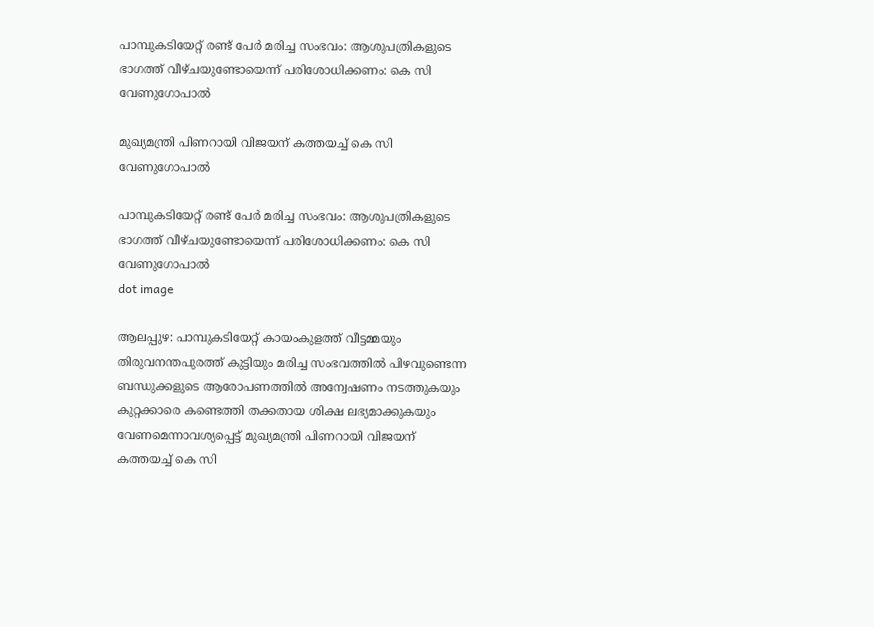പാമ്പുകടിയേറ്റ് രണ്ട് പേർ മരിച്ച സംഭവം: ആശുപത്രികളുടെ ഭാഗത്ത് വീഴ്ചയുണ്ടോയെന്ന് പരിശോധിക്കണം: കെ സി വേണുഗോപാൽ

മുഖ്യമന്ത്രി പിണറായി വിജയന് കത്തയച്ച് കെ സി വേണുഗോപാൽ

പാമ്പുകടിയേറ്റ് രണ്ട് പേർ മരിച്ച സംഭവം: ആശുപത്രികളുടെ ഭാഗത്ത് വീഴ്ചയുണ്ടോയെന്ന് പരിശോധിക്കണം: കെ സി വേണുഗോപാൽ
dot image

ആലപ്പുഴ: പാമ്പുകടിയേറ്റ് കായംകുളത്ത് വീട്ടമ്മയും തിരുവനന്തപുരത്ത് കുട്ടിയും മരിച്ച സംഭവത്തിൽ പിഴവുണ്ടെന്ന ബന്ധുക്കളുടെ ആരോപണത്തിൽ അന്വേഷണം നടത്തുകയും കുറ്റക്കാരെ കണ്ടെത്തി തക്കതായ ശിക്ഷ ലഭ്യമാക്കുകയും വേണമെന്നാവശ്യപ്പെട്ട് മുഖ്യമന്ത്രി പിണറായി വിജയന് കത്തയച്ച് കെ സി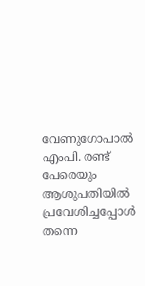വേണുഗോപാൽ എംപി. രണ്ട് പേരെയും ആശുപതിയിൽ പ്രവേശിച്ചപ്പോൾ തന്നെ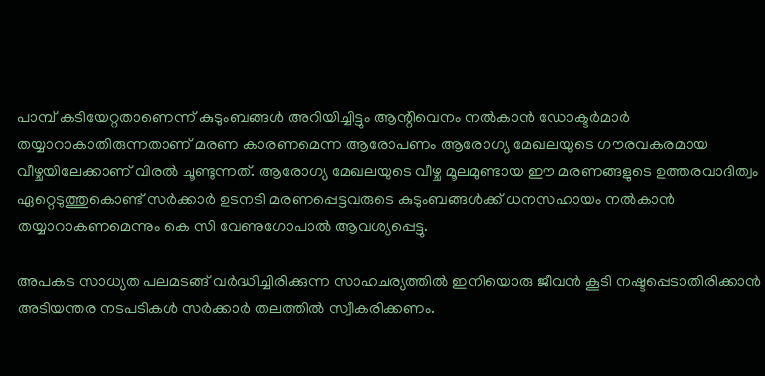പാമ്പ് കടിയേറ്റതാണെന്ന് കുടുംബങ്ങൾ അറിയിച്ചിട്ടും ആന്റിവെനം നൽകാൻ ഡോക്ടർമാർ തയ്യാറാകാതിരുന്നതാണ് മരണ കാരണമെന്ന ആരോപണം ആരോഗ്യ മേഖലയുടെ ഗൗരവകരമായ വീഴ്ചയിലേക്കാണ് വിരൽ ചൂണ്ടുന്നത്. ആരോഗ്യ മേഖലയുടെ വീഴ്ച മൂലമുണ്ടായ ഈ മരണങ്ങളുടെ ഉത്തരവാദിത്വം ഏറ്റെടുത്തുകൊണ്ട് സർക്കാർ ഉടനടി മരണപ്പെട്ടവരുടെ കുടുംബങ്ങൾക്ക് ധനസഹായം നൽകാൻ തയ്യാറാകണമെന്നും കെ സി വേണുഗോപാൽ ആവശ്യപ്പെട്ടു.

അപകട സാധ്യത പലമടങ്ങ് വർദ്ധിച്ചിരിക്കുന്ന സാഹചര്യത്തിൽ ഇനിയൊരു ജീവൻ കൂടി നഷ്ടപ്പെടാതിരിക്കാൻ അടിയന്തര നടപടികൾ സർക്കാർ തലത്തിൽ സ്വീകരിക്കണം.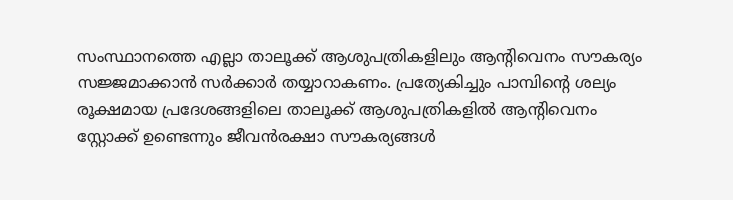സംസ്ഥാനത്തെ എല്ലാ താലൂക്ക് ആശുപത്രികളിലും ആന്റിവെനം സൗകര്യം സജ്ജമാക്കാൻ സർക്കാർ തയ്യാറാകണം. പ്രത്യേകിച്ചും പാമ്പിന്റെ ശല്യം രൂക്ഷമായ പ്രദേശങ്ങളിലെ താലൂക്ക് ആശുപത്രികളിൽ ആന്റിവെനം സ്റ്റോക്ക് ഉണ്ടെന്നും ജീവൻരക്ഷാ സൗകര്യങ്ങൾ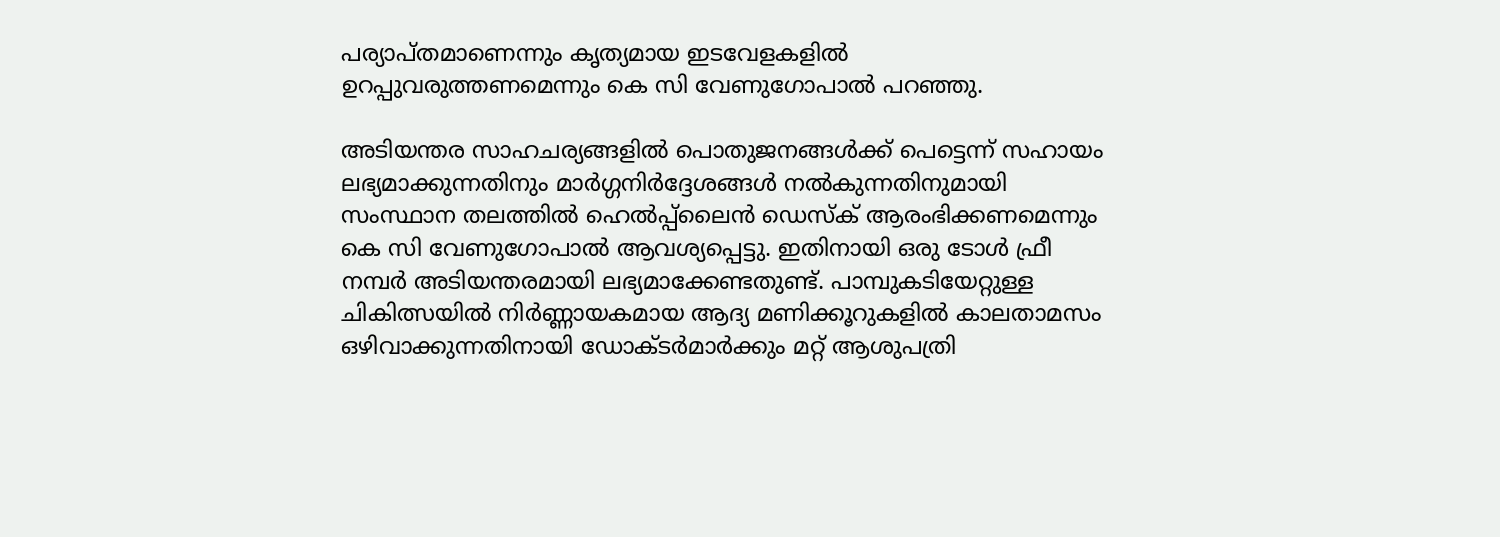പര്യാപ്തമാണെന്നും കൃത്യമായ ഇടവേളകളിൽ ഉറപ്പുവരുത്തണമെന്നും കെ സി വേണുഗോപാൽ പറഞ്ഞു.

അടിയന്തര സാഹചര്യങ്ങളിൽ പൊതുജനങ്ങൾക്ക് പെട്ടെന്ന് സഹായം ലഭ്യമാക്കുന്നതിനും മാർഗ്ഗനിർദ്ദേശങ്ങൾ നൽകുന്നതിനുമായി സംസ്ഥാന തലത്തിൽ ഹെൽപ്പ്‌ലൈൻ ഡെസ്ക് ആരംഭിക്കണമെന്നും കെ സി വേണുഗോപാൽ ആവശ്യപ്പെട്ടു. ഇതിനായി ഒരു ടോൾ ഫ്രീ നമ്പർ അടിയന്തരമായി ലഭ്യമാക്കേണ്ടതുണ്ട്. പാമ്പുകടിയേറ്റുള്ള ചികിത്സയിൽ നിർണ്ണായകമായ ആദ്യ മണിക്കൂറുകളിൽ കാലതാമസം ഒഴിവാക്കുന്നതിനായി ഡോക്ടർമാർക്കും മറ്റ് ആശുപത്രി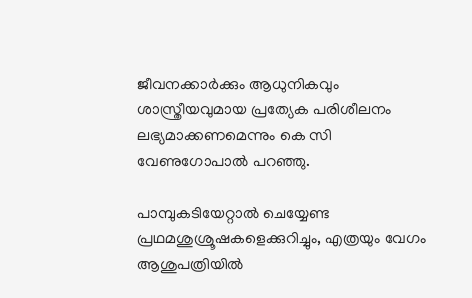ജീവനക്കാർക്കും ആധുനികവും ശാസ്ത്രീയവുമായ പ്രത്യേക പരിശീലനം ലഭ്യമാക്കണമെന്നും കെ സി വേണുഗോപാൽ പറഞ്ഞു.

പാമ്പുകടിയേറ്റാൽ ചെയ്യേണ്ട പ്രഥമശുശ്രൂഷകളെക്കുറിച്ചും, എത്രയും വേഗം ആശുപത്രിയിൽ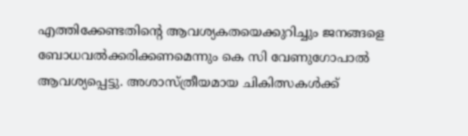എത്തിക്കേണ്ടതിന്റെ ആവശ്യകതയെക്കുറിച്ചും ജനങ്ങളെ ബോധവൽക്കരിക്കണമെന്നും കെ സി വേണുഗോപാൽ ആവശ്യപ്പെട്ടു. അശാസ്ത്രീയമായ ചികിത്സകൾക്ക്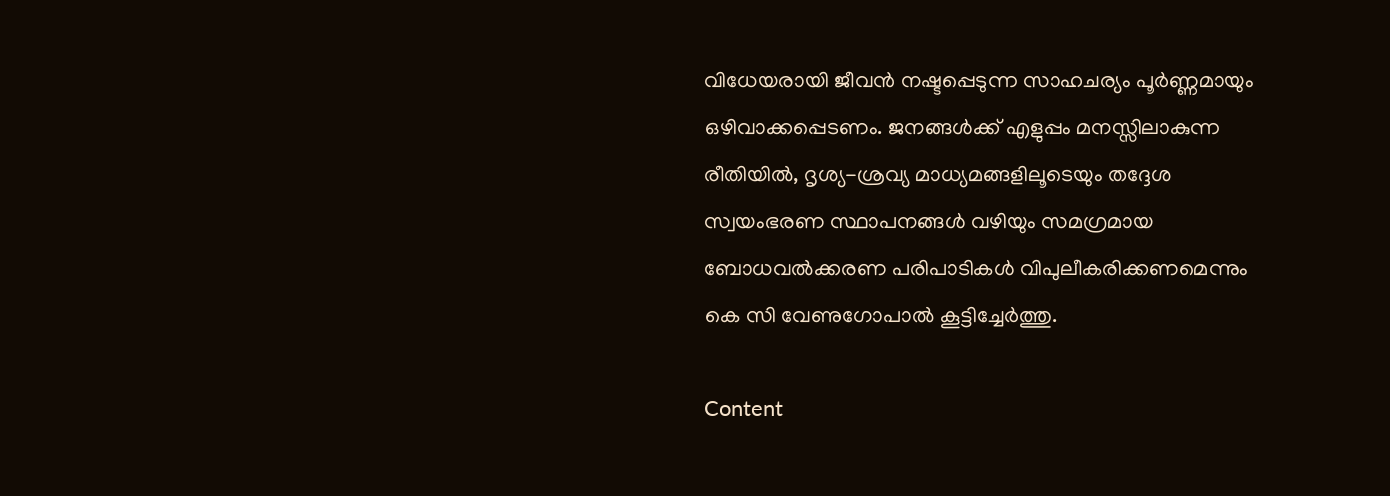വിധേയരായി ജീവൻ നഷ്ടപ്പെടുന്ന സാഹചര്യം പൂർണ്ണമായും ഒഴിവാക്കപ്പെടണം. ജനങ്ങൾക്ക് എളുപ്പം മനസ്സിലാകുന്ന രീതിയിൽ, ദൃശ്യ-ശ്രവ്യ മാധ്യമങ്ങളിലൂടെയും തദ്ദേശ സ്വയംഭരണ സ്ഥാപനങ്ങൾ വഴിയും സമഗ്രമായ ബോധവൽക്കരണ പരിപാടികൾ വിപുലീകരിക്കണമെന്നും കെ സി വേണുഗോപാൽ കൂട്ടിച്ചേർത്തു.

Content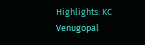Highlights: KC Venugopal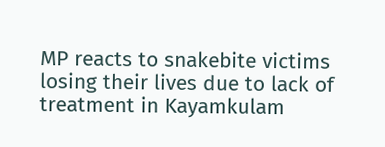MP reacts to snakebite victims losing their lives due to lack of treatment in Kayamkulam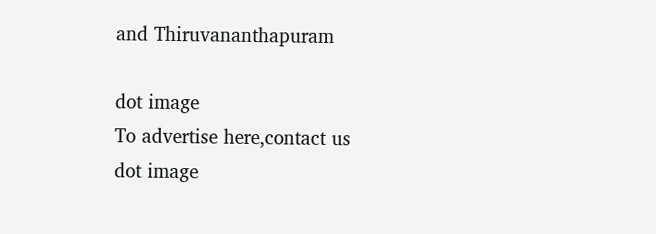and Thiruvananthapuram

dot image
To advertise here,contact us
dot image